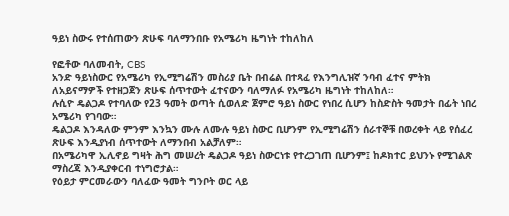ዓይነ ስውሩ የተሰጠውን ጽሁፍ ባለማንበቡ የአሜሪካ ዜግነት ተከለከለ

የፎቶው ባለመብት, CBS
አንድ ዓይነስውር የአሜሪካ የኢሚግሬሽን መስሪያ ቤት በብሬል በተጻፈ የእንግሊዝኛ ንባብ ፈተና ምትክ ለአይናማዎች የተዘጋጀን ጽሁፍ ሰጥተውት ፈተናውን ባለማለፉ የአሜሪካ ዜግነት ተከለከለ።
ሉሲዮ ዴልጋዶ የተባለው የ23 ዓመት ወጣት ሲወለድ ጀምሮ ዓይነ ስውር የነበረ ሲሆን ከስድስት ዓመታት በፊት ነበረ አሜሪካ የገባው።
ዴልጋዶ እንዳለው ምንም እንኳን ሙሉ ለሙሉ ዓይነ ስውር ቢሆንም የኢሚግሬሽን ሰራተኞቹ በወረቀት ላይ የሰፈረ ጽሁፍ እንዲያነብ ሰጥተውት ለማንበብ አልቻለም።
በአሜሪካዋ ኢሊኖይ ግዛት ሕግ መሠረት ዴልጋዶ ዓይነ ስውርነቱ የተረጋገጠ ቢሆንም፤ ከዶክተር ይህንኑ የሚገልጽ ማስረጃ እንዲያቀርብ ተነግሮታል።
የዕይታ ምርመራውን ባለፈው ዓመት ግንቦት ወር ላይ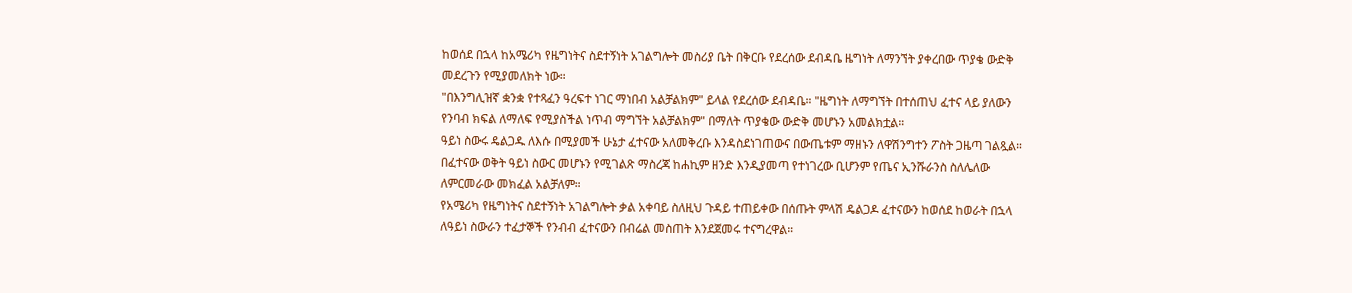ከወሰደ በኋላ ከአሜሪካ የዜግነትና ስደተኝነት አገልግሎት መስሪያ ቤት በቅርቡ የደረሰው ደብዳቤ ዜግነት ለማንኘት ያቀረበው ጥያቄ ውድቅ መደረጉን የሚያመለክት ነው።
"በእንግሊዝኛ ቋንቋ የተጻፈን ዓረፍተ ነገር ማነበብ አልቻልክም" ይላል የደረሰው ደብዳቤ። "ዜግነት ለማግኘት በተሰጠህ ፈተና ላይ ያለውን የንባብ ክፍል ለማለፍ የሚያስችል ነጥብ ማግኘት አልቻልክም" በማለት ጥያቄው ውድቅ መሆኑን አመልክቷል።
ዓይነ ስውሩ ዴልጋዱ ለእሱ በሚያመች ሁኔታ ፈተናው አለመቅረቡ እንዳስደነገጠውና በውጤቱም ማዘኑን ለዋሽንግተን ፖስት ጋዜጣ ገልጿል።
በፈተናው ወቅት ዓይነ ስውር መሆኑን የሚገልጽ ማስረጃ ከሐኪም ዘንድ እንዲያመጣ የተነገረው ቢሆንም የጤና ኢንሹራንስ ስለሌለው ለምርመራው መክፈል አልቻለም።
የአሜሪካ የዜግነትና ስደተኝነት አገልግሎት ቃል አቀባይ ስለዚህ ጉዳይ ተጠይቀው በሰጡት ምላሽ ዴልጋዶ ፈተናውን ከወሰደ ከወራት በኋላ ለዓይነ ስውራን ተፈታኞች የንብብ ፈተናውን በብሬል መስጠት እንደጀመሩ ተናግረዋል።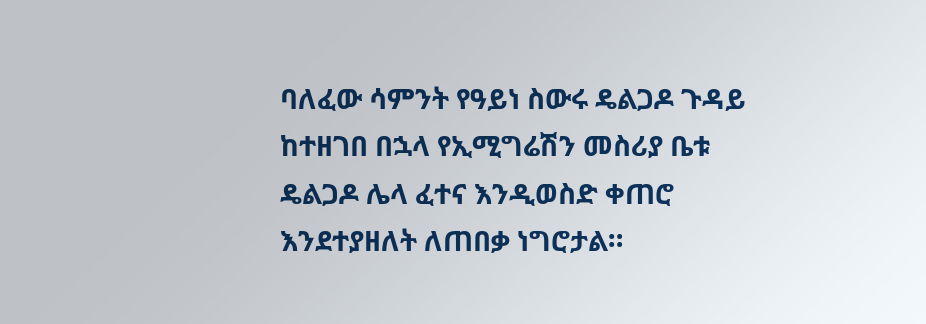ባለፈው ሳምንት የዓይነ ስውሩ ዴልጋዶ ጉዳይ ከተዘገበ በኋላ የኢሚግሬሽን መስሪያ ቤቱ ዴልጋዶ ሌላ ፈተና እንዲወስድ ቀጠሮ እንደተያዘለት ለጠበቃ ነግሮታል።